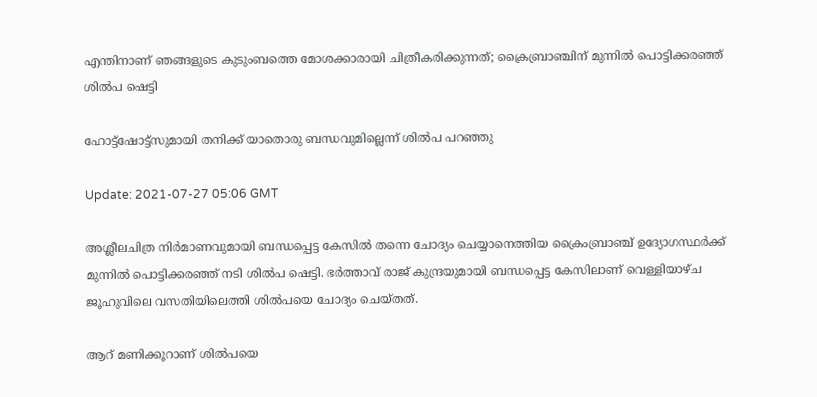എന്തിനാണ് ഞങ്ങളുടെ കുടുംബത്തെ മോശക്കാരായി ചിത്രീകരിക്കുന്നത്; ക്രൈബ്രാഞ്ചിന് മുന്നില്‍ പൊട്ടിക്കരഞ്ഞ് ശില്‍പ ഷെട്ടി

ഹോട്ട്ഷോട്ട്സുമായി തനിക്ക് യാതൊരു ബന്ധവുമില്ലെന്ന് ശില്‍പ പറഞ്ഞു

Update: 2021-07-27 05:06 GMT

അശ്ലീലചിത്ര നിര്‍മാണവുമായി ബന്ധപ്പെട്ട കേസില്‍ തന്നെ ചോദ്യം ചെയ്യാനെത്തിയ ക്രൈംബ്രാഞ്ച് ഉദ്യോഗസ്ഥര്‍ക്ക് മുന്നില്‍ പൊട്ടിക്കരഞ്ഞ് നടി ശില്‍പ ഷെട്ടി. ഭര്‍ത്താവ് രാജ് കുന്ദ്രയുമായി ബന്ധപ്പെട്ട കേസിലാണ് വെള്ളിയാഴ്ച ജൂഹുവിലെ വസതിയിലെത്തി ശില്‍പയെ ചോദ്യം ചെയ്തത്.

ആറ് മണിക്കൂറാണ് ശില്‍പയെ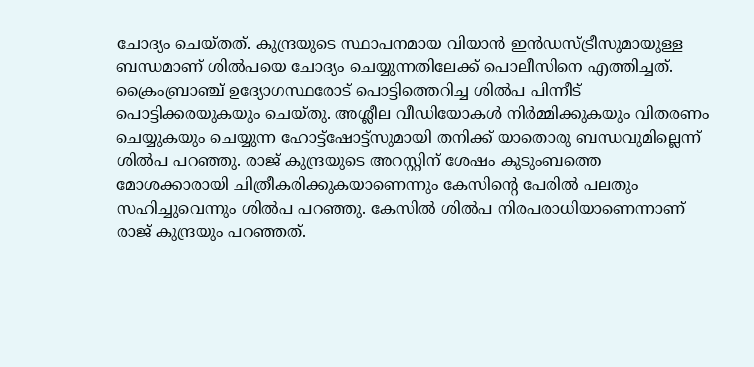ചോദ്യം ചെയ്തത്. കുന്ദ്രയുടെ സ്ഥാപനമായ വിയാന്‍ ഇന്‍ഡസ്ട്രീസുമായുള്ള ബന്ധമാണ് ശില്‍പയെ ചോദ്യം ചെയ്യുന്നതിലേക്ക് പൊലീസിനെ എത്തിച്ചത്. ക്രൈംബ്രാഞ്ച് ഉദ്യോഗസ്ഥരോട് പൊട്ടിത്തെറിച്ച ശില്‍പ പിന്നീട് പൊട്ടിക്കരയുകയും ചെയ്തു. അശ്ലീല വീഡിയോകൾ നിർമ്മിക്കുകയും വിതരണം ചെയ്യുകയും ചെയ്യുന്ന ഹോട്ട്ഷോട്ട്സുമായി തനിക്ക് യാതൊരു ബന്ധവുമില്ലെന്ന് ശില്‍പ പറഞ്ഞു. രാജ് കുന്ദ്രയുടെ അറസ്റ്റിന് ശേഷം കുടുംബത്തെ മോശക്കാരായി ചിത്രീകരിക്കുകയാണെന്നും കേസിന്‍റെ പേരില്‍ പലതും സഹിച്ചുവെന്നും ശില്‍പ പറഞ്ഞു. കേസില്‍ ശില്‍പ നിരപരാധിയാണെന്നാണ് രാജ് കുന്ദ്രയും പറഞ്ഞത്.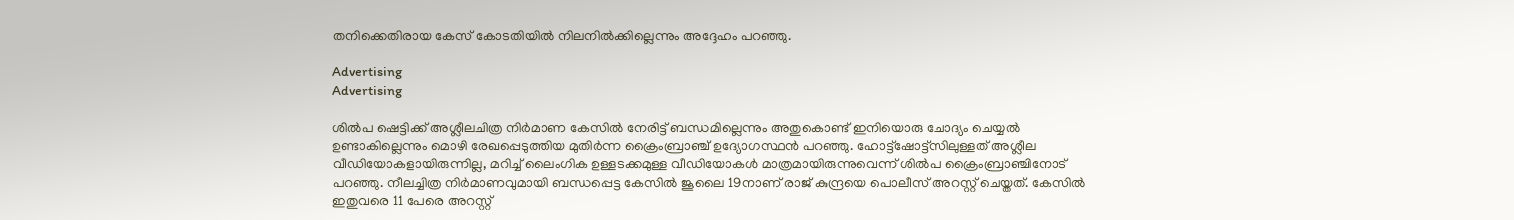തനിക്കെതിരായ കേസ് കോടതിയിൽ നിലനിൽക്കില്ലെന്നും അദ്ദേഹം പറഞ്ഞു.

Advertising
Advertising

ശില്‍പ ഷെട്ടിക്ക് അശ്ലീലചിത്ര നിര്‍മാണ കേസില്‍ നേരിട്ട് ബന്ധമില്ലെന്നും അതുകൊണ്ട് ഇനിയൊരു ചോദ്യം ചെയ്യല്‍ ഉണ്ടാകില്ലെന്നും മൊഴി രേഖപ്പെടുത്തിയ മുതിര്‍ന്ന ക്രൈംബ്രാഞ്ച് ഉദ്യോഗസ്ഥന്‍ പറഞ്ഞു. ഹോട്ട്ഷോട്ട്സിലുള്ളത് അശ്ലീല വീഡിയോകളായിരുന്നില്ല, മറിച്ച് ലൈംഗിക ഉള്ളടക്കമുള്ള വീഡിയോകള്‍ മാത്രമായിരുന്നുവെന്ന് ശില്‍പ ക്രൈംബ്രാഞ്ചിനോട് പറഞ്ഞു. നീലച്ചിത്ര നിര്‍മാണവുമായി ബന്ധപ്പെട്ട കേസില്‍ ജൂലൈ 19നാണ് രാജ് കുന്ദ്രയെ പൊലീസ് അറസ്റ്റ് ചെയ്തത്. കേസില്‍ ഇതുവരെ 11 പേരെ അറസ്റ്റ്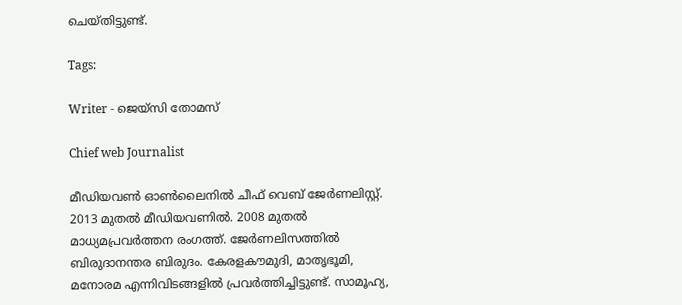ചെയ്തിട്ടുണ്ട്.

Tags:

Writer - ജെയ്സി തോമസ്

Chief web Journalist

മീഡിയവൺ ഓൺലൈനിൽ ചീഫ് വെബ് ജേർണലിസ്റ്റ്. 2013 മുതൽ മീഡിയവണിൽ. 2008 മുതൽ മാധ്യമപ്രവർത്തന രംഗത്ത്. ജേർണലിസത്തിൽ ബിരുദാനന്തര ബിരുദം. കേരളകൗമുദി, മാതൃഭൂമി, മനോരമ എന്നിവിടങ്ങളിൽ പ്രവർത്തിച്ചിട്ടുണ്ട്. സാമൂഹ്യ,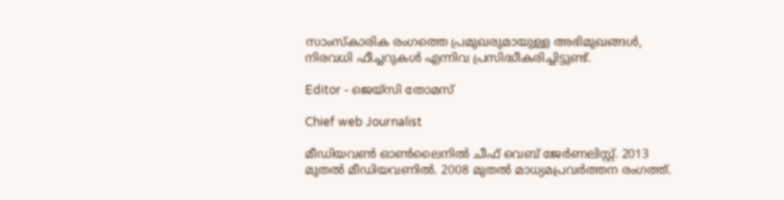സാംസ്‌കാരിക രംഗത്തെ പ്രമുഖരുമായുള്ള അഭിമുഖങ്ങൾ, നിരവധി ഫീച്ചറുകൾ എന്നിവ പ്രസിദ്ധീകരിച്ചിട്ടുണ്ട്.

Editor - ജെയ്സി തോമസ്

Chief web Journalist

മീഡിയവൺ ഓൺലൈനിൽ ചീഫ് വെബ് ജേർണലിസ്റ്റ്. 2013 മുതൽ മീഡിയവണിൽ. 2008 മുതൽ മാധ്യമപ്രവർത്തന രംഗത്ത്.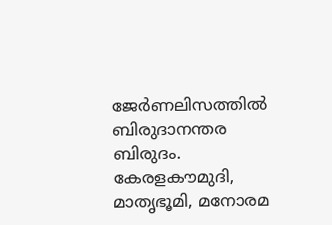ജേർണലിസത്തിൽ ബിരുദാനന്തര ബിരുദം. കേരളകൗമുദി, മാതൃഭൂമി, മനോരമ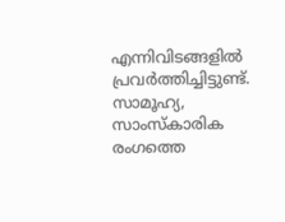എന്നിവിടങ്ങളിൽ പ്രവർത്തിച്ചിട്ടുണ്ട്. സാമൂഹ്യ, സാംസ്‌കാരിക രംഗത്തെ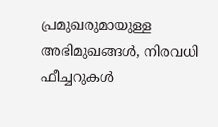പ്രമുഖരുമായുള്ള അഭിമുഖങ്ങൾ, നിരവധി ഫീച്ചറുകൾ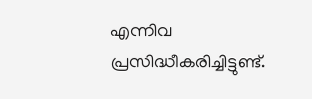എന്നിവ പ്രസിദ്ധീകരിച്ചിട്ടുണ്ട്.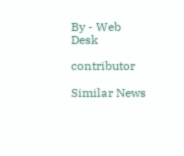By - Web Desk

contributor

Similar News